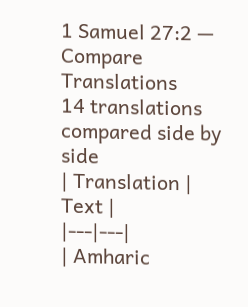1 Samuel 27:2 — Compare Translations
14 translations compared side by side
| Translation | Text |
|---|---|
| Amharic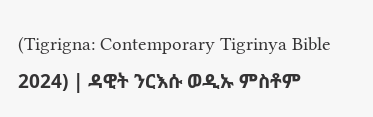(Tigrigna: Contemporary Tigrinya Bible 2024) | ዳዊት ንርእሱ ወዲኡ ምስቶም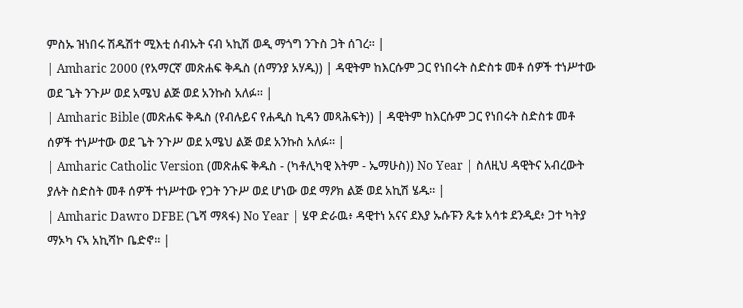ምስኡ ዝነበሩ ሽዱሽተ ሚእቲ ሰብኡት ናብ ኣኪሽ ወዲ ማጎግ ንጉስ ጋት ሰገረ። |
| Amharic 2000 (የአማርኛ መጽሐፍ ቅዱስ (ሰማንያ አሃዱ)) | ዳዊትም ከእርሱም ጋር የነበሩት ስድስቱ መቶ ሰዎች ተነሥተው ወደ ጌት ንጉሥ ወደ አሜህ ልጅ ወደ አንኩስ አለፉ። |
| Amharic Bible (መጽሐፍ ቅዱስ (የብሉይና የሐዲስ ኪዳን መጻሕፍት)) | ዳዊትም ከእርሱም ጋር የነበሩት ስድስቱ መቶ ሰዎች ተነሥተው ወደ ጌት ንጉሥ ወደ አሜህ ልጅ ወደ አንኩስ አለፉ። |
| Amharic Catholic Version (መጽሐፍ ቅዱስ - (ካቶሊካዊ እትም - ኤማሁስ)) No Year | ስለዚህ ዳዊትና አብረውት ያሉት ስድስት መቶ ሰዎች ተነሥተው የጋት ንጉሥ ወደ ሆነው ወደ ማዖክ ልጅ ወደ አኪሽ ሄዱ። |
| Amharic Dawro DFBE (ጌሻ ማጻፋ) No Year | ሄዋ ድራዉ፥ ዳዊተነ አናና ደእያ ኡሱፑን ጼቱ አሳቱ ደንዲደ፥ ጋተ ካትያ ማኦካ ናኣ አኪሻኮ ቤድኖ። |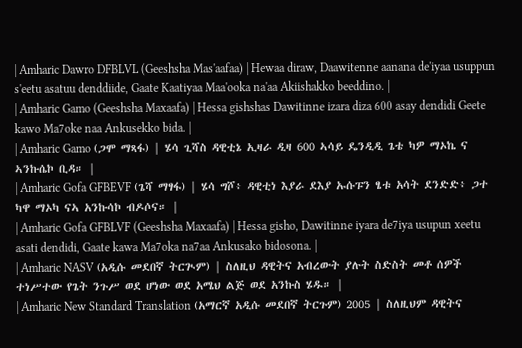| Amharic Dawro DFBLVL (Geeshsha Mas'aafaa) | Hewaa diraw, Daawitenne aanana de'iyaa usuppun s'eetu asatuu denddiide, Gaate Kaatiyaa Maa'ooka na'aa Akiishakko beeddino. |
| Amharic Gamo (Geeshsha Maxaafa) | Hessa gishshas Dawitinne izara diza 600 asay dendidi Geete kawo Ma7oke naa Ankusekko bida. |
| Amharic Gamo (ጋሞ ማጻፋ) | ሄሳ ጊሻስ ዳዊቲኔ ኢዛራ ዲዛ 600 ኣሳይ ዴንዲዲ ጌቴ ካዎ ማኦኬ ና ኣንኩሴኮ ቢዳ። |
| Amharic Gofa GFBEVF (ጌሻ ማፃፋ) | ሄሳ ግሾ፥ ዳዊቲነ እያራ ደእያ ኡሱፑን ፄቱ አሳት ደንድድ፥ ጋተ ካዋ ማኦካ ናኣ አንኩሳኮ ብዶሶና። |
| Amharic Gofa GFBLVF (Geeshsha Maxaafa) | Hessa gisho, Dawitinne iyara de7iya usupun xeetu asati dendidi, Gaate kawa Ma7oka na7aa Ankusako bidosona. |
| Amharic NASV (አዲሱ መደበኛ ትርጒም) | ስለዚህ ዳዊትና አብረውት ያሉት ስድስት መቶ ሰዎች ተነሥተው የጌት ንጉሥ ወደ ሆነው ወደ አሜህ ልጅ ወደ አንኩስ ሄዱ። |
| Amharic New Standard Translation (አማርኛ አዲሱ መደበኛ ትርጉም) 2005 | ስለዚህም ዳዊትና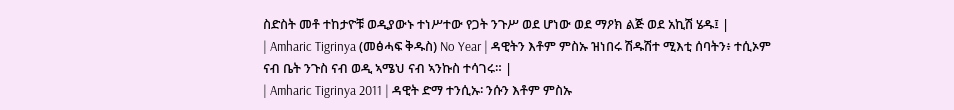ስድስት መቶ ተከታዮቹ ወዲያውኑ ተነሥተው የጋት ንጉሥ ወደ ሆነው ወደ ማዖክ ልጅ ወደ አኪሽ ሄዱ፤ |
| Amharic Tigrinya (መፅሓፍ ቅዱስ) No Year | ዳዊትን እቶም ምስኡ ዝነበሩ ሽዱሽተ ሚእቲ ሰባትን፥ ተሲኦም ናብ ቤት ንጉስ ናብ ወዲ ኣሜህ ናብ ኣንኩስ ተሳገሩ። |
| Amharic Tigrinya 2011 | ዳዊት ድማ ተንሲኡ፡ ንሱን እቶም ምስኡ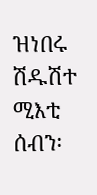ዝነበሩ ሽዱሽተ ሚእቲ ሰብን፡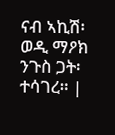ናብ ኣኪሽ፡ ወዲ ማዖክ ንጉስ ጋት፡ ተሳገረ። |